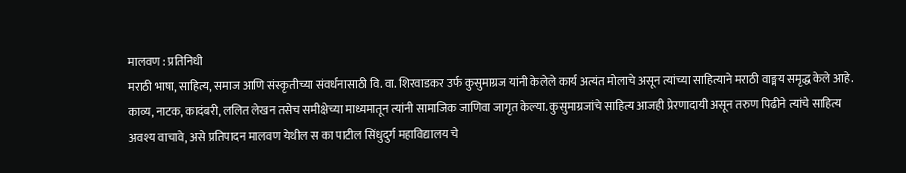मालवण : प्रतिनिधी
मराठी भाषा, साहित्य, समाज आणि संस्कृतीच्या संवर्धनासाठी वि. वा. शिरवाडकर उर्फ कुसुमाग्रज यांनी केलेले कार्य अत्यंत मोलाचे असून त्यांच्या साहित्याने मराठी वाङ्मय समृद्ध केले आहे. काव्य, नाटक, कादंबरी, ललित लेखन तसेच समीक्षेच्या माध्यमातून त्यांनी सामाजिक जाणिवा जागृत केल्या. कुसुमाग्रजांचे साहित्य आजही प्रेरणादायी असून तरुण पिढीने त्यांचे साहित्य अवश्य वाचावे, असे प्रतिपादन मालवण येथील स का पाटील सिंधुदुर्ग महाविद्यालय चे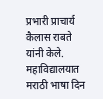प्रभारी प्राचार्य कैलास राबते यांनी केले.
महाविद्यालयात मराठी भाषा दिन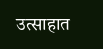उत्साहात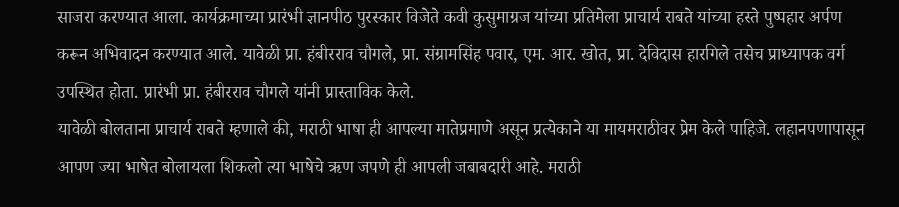साजरा करण्यात आला. कार्यक्रमाच्या प्रारंभी ज्ञानपीठ पुरस्कार विजेते कवी कुसुमाग्रज यांच्या प्रतिमेला प्राचार्य राबते यांच्या हस्ते पुष्पहार अर्पण करून अभिवादन करण्यात आले. यावेळी प्रा. हंबीरराव चौगले, प्रा. संग्रामसिंह पवार, एम. आर. खोत, प्रा. देविदास हारगिले तसेच प्राध्यापक वर्ग उपस्थित होता. प्रारंभी प्रा. हंबीरराव चौगले यांनी प्रास्ताविक केले.
यावेळी बोलताना प्राचार्य राबते म्हणाले की, मराठी भाषा ही आपल्या मातेप्रमाणे असून प्रत्येकाने या मायमराठीवर प्रेम केले पाहिजे. लहानपणापासून आपण ज्या भाषेत बोलायला शिकलो त्या भाषेचे ऋण जपणे ही आपली जबाबदारी आहे. मराठी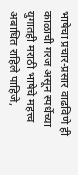भाषेचा प्रचार-प्रसार वाढविणे ही काळाची गरज असून स्पर्धेच्या युगातही मराठी भाषेचे महत्त्व अबाधित राहिले पाहिजे,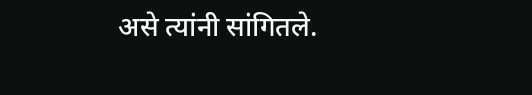असे त्यांनी सांगितले.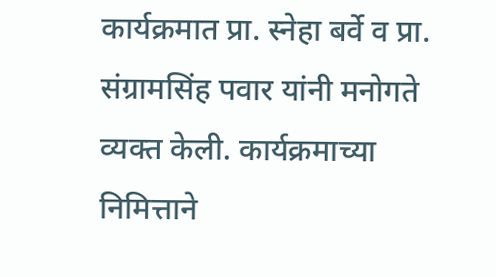कार्यक्रमात प्रा. स्नेहा बर्वे व प्रा. संग्रामसिंह पवार यांनी मनोगते व्यक्त केली. कार्यक्रमाच्या निमित्ताने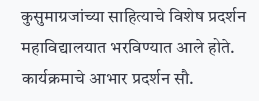कुसुमाग्रजांच्या साहित्याचे विशेष प्रदर्शन महाविद्यालयात भरविण्यात आले होते. कार्यक्रमाचे आभार प्रदर्शन सौ.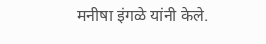मनीषा इंगळे यांनी केले.